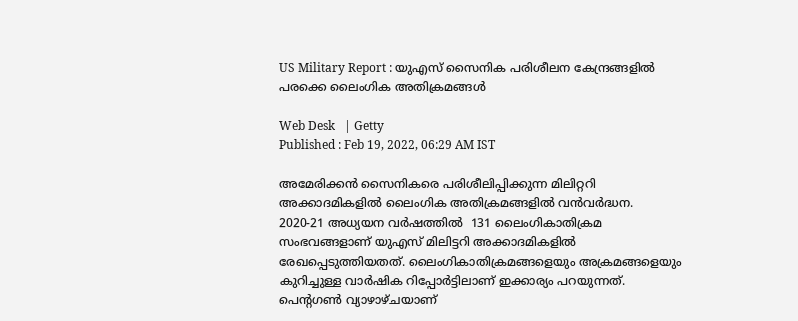US Military Report : യുഎസ് സൈനിക പരിശീലന കേന്ദ്രങ്ങളില്‍ പരക്കെ ലൈംഗിക അതിക്രമങ്ങള്‍

Web Desk   | Getty
Published : Feb 19, 2022, 06:29 AM IST

അമേരിക്കന്‍ സൈനികരെ പരിശീലിപ്പിക്കുന്ന മിലിറ്ററി അക്കാദമികളില്‍ ലൈംഗിക അതിക്രമങ്ങളില്‍ വന്‍വര്‍ദ്ധന. 2020-21 അധ്യയന വര്‍ഷത്തില്‍  131 ലൈംഗികാതിക്രമ സംഭവങ്ങളാണ് യുഎസ് മിലിട്ടറി അക്കാദമികളില്‍ രേഖപ്പെടുത്തിയതത്. ലൈംഗികാതിക്രമങ്ങളെയും അക്രമങ്ങളെയും കുറിച്ചുള്ള വാര്‍ഷിക റിപ്പോര്‍ട്ടിലാണ് ഇക്കാര്യം പറയുന്നത്. പെന്റഗണ്‍ വ്യാഴാഴ്ചയാണ്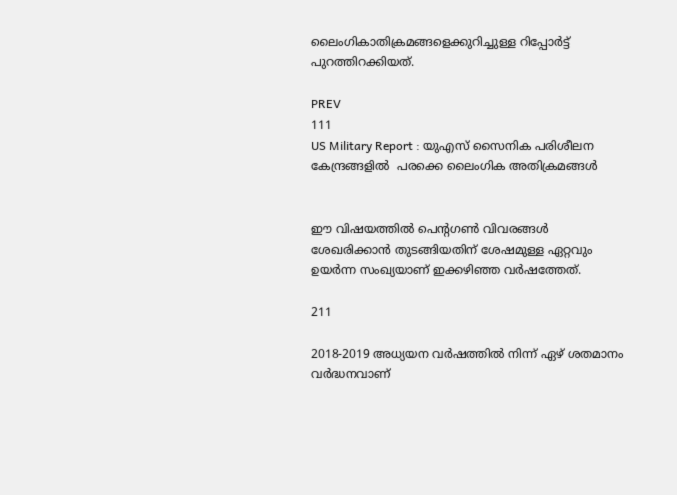ലൈംഗികാതിക്രമങ്ങളെക്കുറിച്ചുള്ള റിപ്പോര്‍ട്ട് പുറത്തിറക്കിയത്.

PREV
111
US Military Report : യുഎസ് സൈനിക പരിശീലന കേന്ദ്രങ്ങളില്‍  പരക്കെ ലൈംഗിക അതിക്രമങ്ങള്‍


ഈ വിഷയത്തില്‍ പെന്റഗണ്‍ വിവരങ്ങള്‍ ശേഖരിക്കാന്‍ തുടങ്ങിയതിന് ശേഷമുള്ള ഏറ്റവും ഉയര്‍ന്ന സംഖ്യയാണ് ഇക്കഴിഞ്ഞ വര്‍ഷത്തേത്.

211

2018-2019 അധ്യയന വര്‍ഷത്തില്‍ നിന്ന് ഏഴ് ശതമാനം വര്‍ദ്ധനവാണ്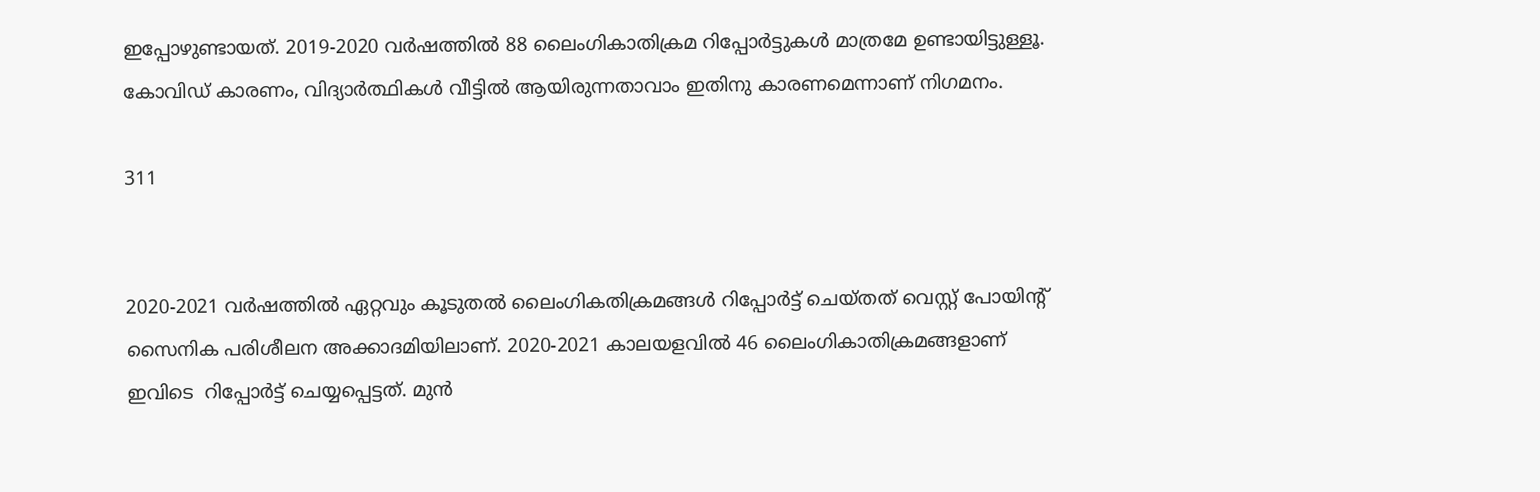ഇപ്പോഴുണ്ടായത്. 2019-2020 വര്‍ഷത്തില്‍ 88 ലൈംഗികാതിക്രമ റിപ്പോര്‍ട്ടുകള്‍ മാത്രമേ ഉണ്ടായിട്ടുള്ളൂ. കോവിഡ് കാരണം, വിദ്യാര്‍ത്ഥികള്‍ വീട്ടില്‍ ആയിരുന്നതാവാം ഇതിനു കാരണമെന്നാണ് നിഗമനം.

311


2020-2021 വര്‍ഷത്തില്‍ ഏറ്റവും കൂടുതല്‍ ലൈംഗികതിക്രമങ്ങള്‍ റിപ്പോര്‍ട്ട് ചെയ്തത് വെസ്റ്റ് പോയിന്റ് സൈനിക പരിശീലന അക്കാദമിയിലാണ്. 2020-2021 കാലയളവില്‍ 46 ലൈംഗികാതിക്രമങ്ങളാണ് ഇവിടെ  റിപ്പോര്‍ട്ട് ചെയ്യപ്പെട്ടത്. മുന്‍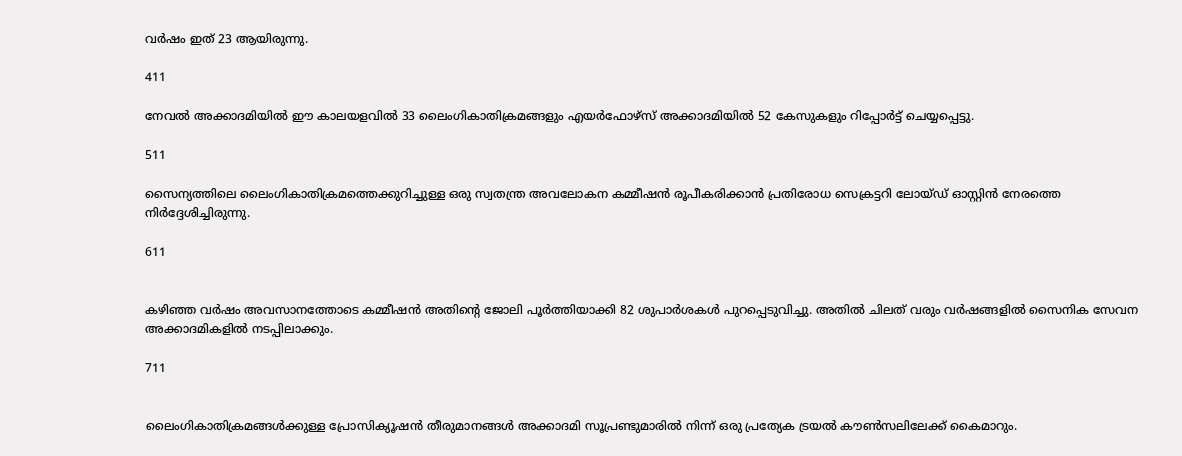വര്‍ഷം ഇത് 23 ആയിരുന്നു.

411

നേവല്‍ അക്കാദമിയില്‍ ഈ കാലയളവില്‍ 33 ലൈംഗികാതിക്രമങ്ങളും എയര്‍ഫോഴ്സ് അക്കാദമിയില്‍ 52 കേസുകളും റിപ്പോര്‍ട്ട് ചെയ്യപ്പെട്ടു.

511

സൈന്യത്തിലെ ലൈംഗികാതിക്രമത്തെക്കുറിച്ചുള്ള ഒരു സ്വതന്ത്ര അവലോകന കമ്മീഷന്‍ രൂപീകരിക്കാന്‍ പ്രതിരോധ സെക്രട്ടറി ലോയ്ഡ് ഓസ്റ്റിന്‍ നേരത്തെ നിര്‍ദ്ദേശിച്ചിരുന്നു.

611


കഴിഞ്ഞ വര്‍ഷം അവസാനത്തോടെ കമ്മീഷന്‍ അതിന്റെ ജോലി പൂര്‍ത്തിയാക്കി 82 ശുപാര്‍ശകള്‍ പുറപ്പെടുവിച്ചു. അതില്‍ ചിലത് വരും വര്‍ഷങ്ങളില്‍ സൈനിക സേവന അക്കാദമികളില്‍ നടപ്പിലാക്കും.

711


ലൈംഗികാതിക്രമങ്ങള്‍ക്കുള്ള പ്രോസിക്യൂഷന്‍ തീരുമാനങ്ങള്‍ അക്കാദമി സൂപ്രണ്ടുമാരില്‍ നിന്ന് ഒരു പ്രത്യേക ട്രയല്‍ കൗണ്‍സലിലേക്ക് കൈമാറും.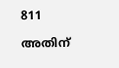811

അതിന്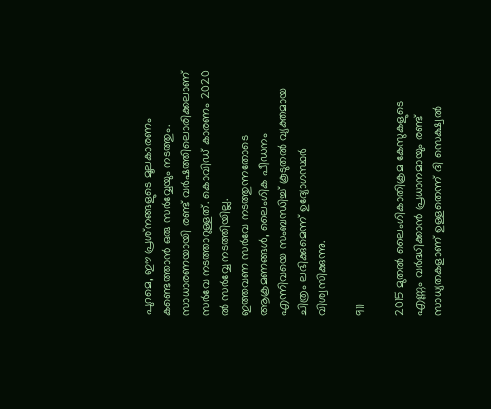പുറമെ, ഈ പ്രശ്‌നങ്ങളുടെ മൂലകാരണം കണ്ടെത്താന്‍ ഒരു സര്‍വ്വേയും നടത്തും. സാധാരണയായി രണ്ട് വര്‍ഷത്തിലൊരിക്കലാണ് സര്‍വേ നടത്താറുള്ളത്. കൊവിഡ് കാരണം 2020 ല്‍ സര്‍വ്വേ നടത്തിയില്ല.
ഇത്തവണ സര്‍വേ നടത്തുന്നതോടെ ആക്രമണങ്ങള്‍, ലൈംഗിക പീഡനം എന്നിവയെ സംബന്ധിച്ച് കൂടുതല്‍ വ്യക്തമായ ചിത്രം ലഭിക്കുമെന്ന് ഉദ്യോഗസ്ഥര്‍ വിശ്വസിക്കുന്നു.

911

2015 മുതല്‍ ലൈംഗികാതിക്രമ കേസുകളുടെ എണ്ണം വര്‍ദ്ധിക്കാന്‍ പ്രധാനമായും രണ്ട് സാധ്യതകളാണ് ഉള്ളതെന്ന് ദി സെക്ഷ്വല്‍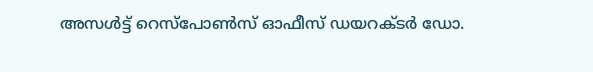അസള്‍ട്ട് റെസ്‌പോണ്‍സ് ഓഫീസ് ഡയറക്ടര്‍ ഡോ.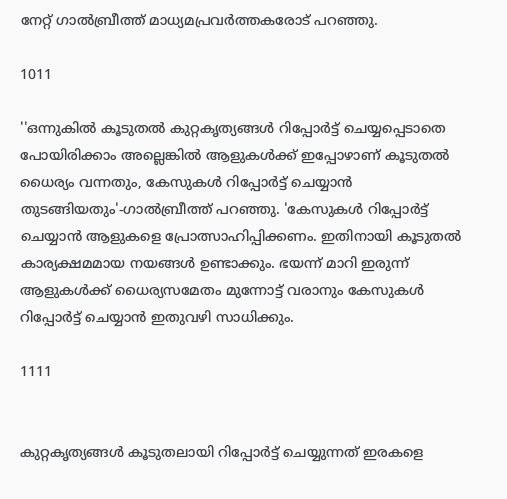നേറ്റ് ഗാല്‍ബ്രീത്ത് മാധ്യമപ്രവര്‍ത്തകരോട് പറഞ്ഞു.

1011

''ഒന്നുകില്‍ കൂടുതല്‍ കുറ്റകൃത്യങ്ങള്‍ റിപ്പോര്‍ട്ട് ചെയ്യപ്പെടാതെ പോയിരിക്കാം അല്ലെങ്കില്‍ ആളുകള്‍ക്ക് ഇപ്പോഴാണ് കൂടുതല്‍ ധൈര്യം വന്നതും, കേസുകള്‍ റിപ്പോര്‍ട്ട് ചെയ്യാന്‍ തുടങ്ങിയതും'-ഗാല്‍ബ്രീത്ത് പറഞ്ഞു. 'കേസുകള്‍ റിപ്പോര്‍ട്ട് ചെയ്യാന്‍ ആളുകളെ പ്രോത്സാഹിപ്പിക്കണം. ഇതിനായി കൂടുതല്‍ കാര്യക്ഷമമായ നയങ്ങള്‍ ഉണ്ടാക്കും. ഭയന്ന് മാറി ഇരുന്ന് ആളുകള്‍ക്ക് ധൈര്യസമേതം മുന്നോട്ട് വരാനും കേസുകള്‍ റിപ്പോര്‍ട്ട് ചെയ്യാന്‍ ഇതുവഴി സാധിക്കും.

1111


കുറ്റകൃത്യങ്ങള്‍ കൂടുതലായി റിപ്പോര്‍ട്ട് ചെയ്യുന്നത് ഇരകളെ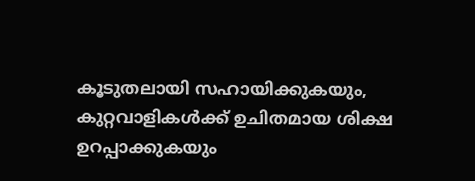കൂടുതലായി സഹായിക്കുകയും, കുറ്റവാളികള്‍ക്ക് ഉചിതമായ ശിക്ഷ ഉറപ്പാക്കുകയും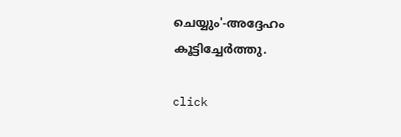ചെയ്യും'-അദ്ദേഹം കൂട്ടിച്ചേര്‍ത്തു.

click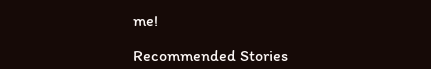me!

Recommended Stories